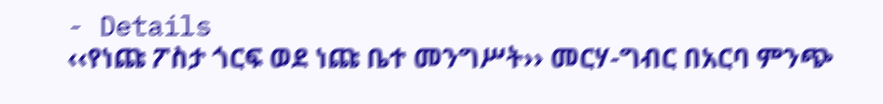- Details
‹‹የነጩ ፖስታ ጎርፍ ወደ ነጩ ቤተ መንግሥት›› መርሃ-ግብር በአርባ ምንጭ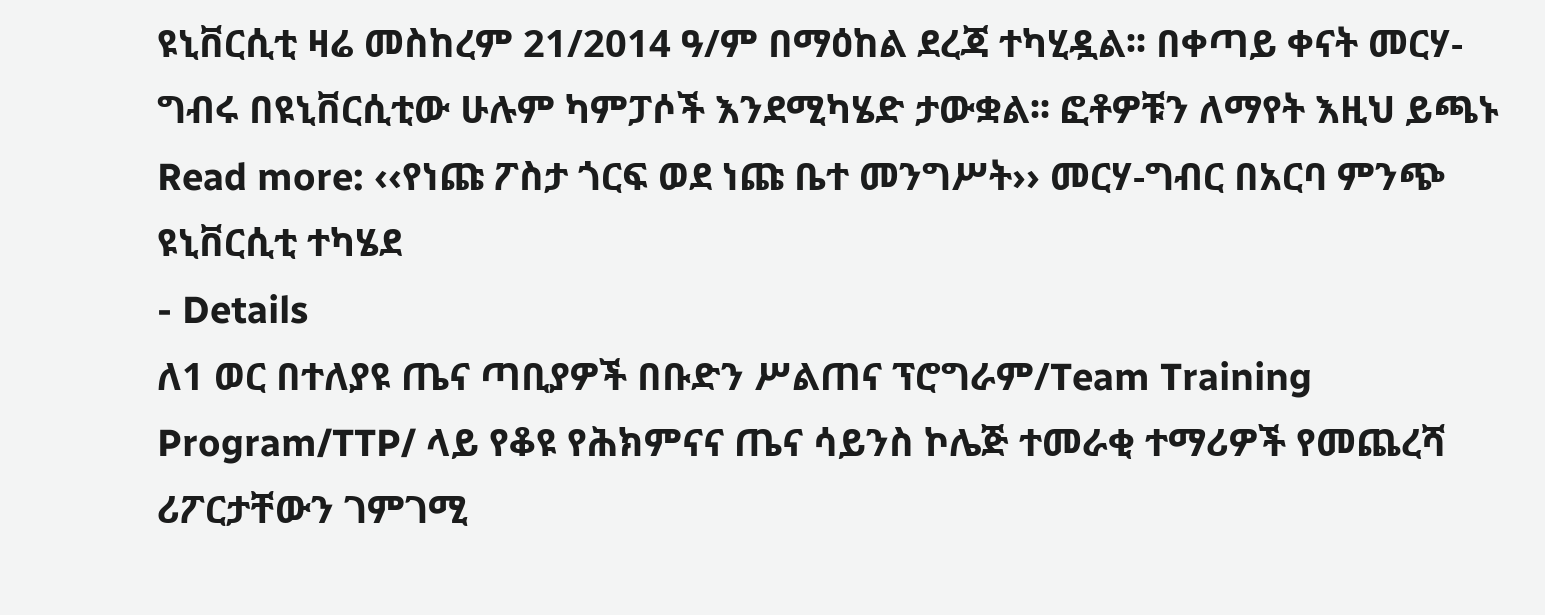ዩኒቨርሲቲ ዛሬ መስከረም 21/2014 ዓ/ም በማዕከል ደረጃ ተካሂዷል፡፡ በቀጣይ ቀናት መርሃ-ግብሩ በዩኒቨርሲቲው ሁሉም ካምፓሶች እንደሚካሄድ ታውቋል፡፡ ፎቶዎቹን ለማየት እዚህ ይጫኑ
Read more: ‹‹የነጩ ፖስታ ጎርፍ ወደ ነጩ ቤተ መንግሥት›› መርሃ-ግብር በአርባ ምንጭ ዩኒቨርሲቲ ተካሄደ
- Details
ለ1 ወር በተለያዩ ጤና ጣቢያዎች በቡድን ሥልጠና ፕሮግራም/Team Training Program/TTP/ ላይ የቆዩ የሕክምናና ጤና ሳይንስ ኮሌጅ ተመራቂ ተማሪዎች የመጨረሻ ሪፖርታቸውን ገምገሚ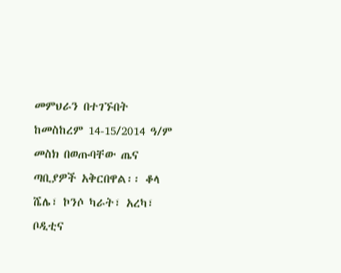መምህራን በተገኙበት ከመስከረም 14-15/2014 ዓ/ም መስክ በወጡባቸው ጤና ጣቢያዎች አቅርበዋል፡፡ ቆላ ሼሌ፣ ኮንሶ ካራት፣ አረካ፣ ቦዲቲና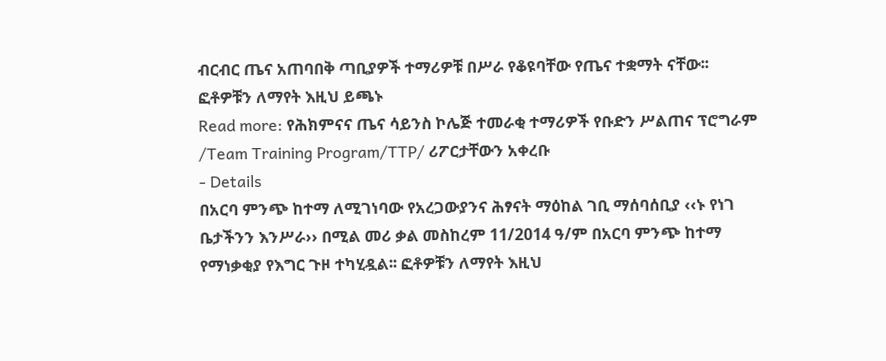ብርብር ጤና አጠባበቅ ጣቢያዎች ተማሪዎቹ በሥራ የቆዩባቸው የጤና ተቋማት ናቸው፡፡ ፎቶዎቹን ለማየት እዚህ ይጫኑ
Read more: የሕክምናና ጤና ሳይንስ ኮሌጅ ተመራቂ ተማሪዎች የቡድን ሥልጠና ፕሮግራም /Team Training Program/TTP/ ሪፖርታቸውን አቀረቡ
- Details
በአርባ ምንጭ ከተማ ለሚገነባው የአረጋውያንና ሕፃናት ማዕከል ገቢ ማሰባሰቢያ ‹‹ኑ የነገ ቤታችንን እንሥራ›› በሚል መሪ ቃል መስከረም 11/2014 ዓ/ም በአርባ ምንጭ ከተማ የማነቃቂያ የእግር ጉዞ ተካሂዷል፡፡ ፎቶዎቹን ለማየት እዚህ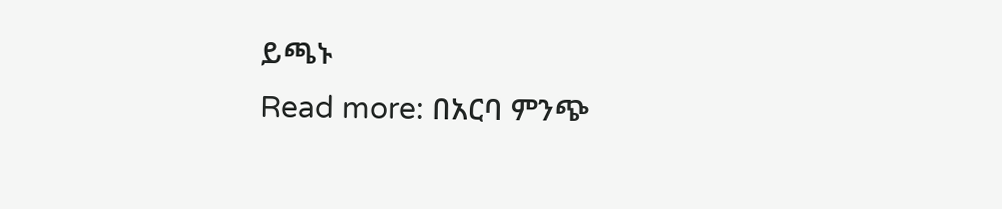ይጫኑ
Read more: በአርባ ምንጭ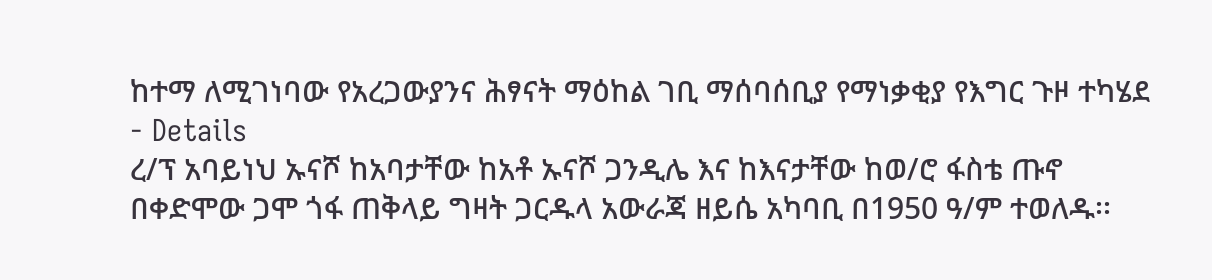ከተማ ለሚገነባው የአረጋውያንና ሕፃናት ማዕከል ገቢ ማሰባሰቢያ የማነቃቂያ የእግር ጉዞ ተካሄደ
- Details
ረ/ፕ አባይነህ ኡናሾ ከአባታቸው ከአቶ ኡናሾ ጋንዲሌ እና ከእናታቸው ከወ/ሮ ፋስቴ ጡኖ በቀድሞው ጋሞ ጎፋ ጠቅላይ ግዛት ጋርዱላ አውራጃ ዘይሴ አካባቢ በ1950 ዓ/ም ተወለዱ፡፡